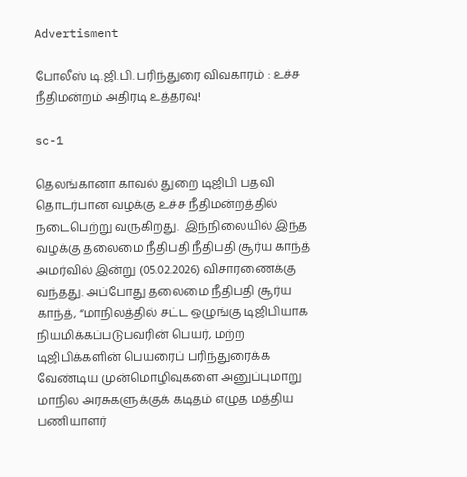Advertisment

போலீஸ் டி.ஜி.பி. பரிந்துரை விவகாரம் : உச்ச நீதிமன்றம் அதிரடி உத்தரவு!

sc-1

தெலங்கானா காவல் துறை டிஜிபி பதவி தொடர்பான வழக்கு உச்ச நீதிமன்றத்தில் நடைபெற்று வருகிறது.  இந்நிலையில் இந்த வழக்கு தலைமை நீதிபதி நீதிபதி சூர்ய காந்த் அமர்வில் இன்று (05.02.2026) விசாரணைக்கு வந்தது. அப்போது தலைமை நீதிபதி சூர்ய காந்த், “மாநிலத்தில் சட்ட ஒழுங்கு டிஜிபியாக நியமிக்கப்படுபவரின் பெயர், மற்ற டிஜிபிக்களின் பெயரைப் பரிந்துரைக்க வேண்டிய முன்மொழிவுகளை அனுப்புமாறு மாநில அரசுகளுக்குக் கடிதம் எழுத மத்திய பணியாளர்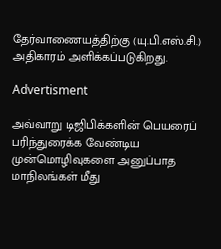தேர்வாணையத்திற்கு (யு.பி.எஸ்.சி.) அதிகாரம் அளிக்கப்படுகிறது.

Advertisment

அவ்வாறு டிஜிபிக்களின் பெயரைப் பரிந்துரைக்க வேண்டிய முன்மொழிவுகளை அனுப்பாத மாநிலங்கள் மீது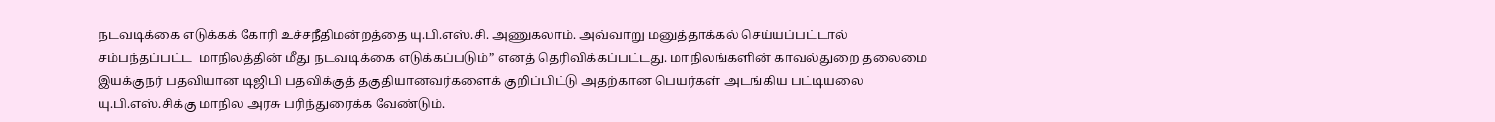நடவடிக்கை எடுக்கக் கோரி உச்சநீதிமன்றத்தை யு.பி.எஸ்.சி. அணுகலாம். அவ்வாறு மனுத்தாக்கல் செய்யப்பட்டால் சம்பந்தப்பட்ட  மாநிலத்தின் மீது நடவடிக்கை எடுக்கப்படும்” எனத் தெரிவிக்கப்பட்டது. மாநிலங்களின் காவல்துறை தலைமை இயக்குநர் பதவியான டிஜிபி பதவிக்குத் தகுதியானவர்களைக் குறிப்பிட்டு அதற்கான பெயர்கள் அடங்கிய பட்டியலை யு.பி.எஸ்.சிக்கு மாநில அரசு பரிந்துரைக்க வேண்டும்.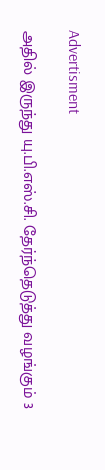Advertisment

அதில் இருந்து யு.பி.எஸ்.சி. தேர்ந்தெடுத்து வழங்கும் 3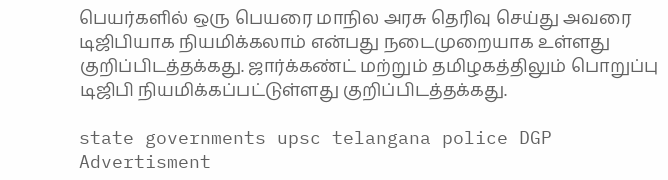பெயர்களில் ஒரு பெயரை மாநில அரசு தெரிவு செய்து அவரை டிஜிபியாக நியமிக்கலாம் என்பது நடைமுறையாக உள்ளது குறிப்பிடத்தக்கது. ஜார்க்கண்ட் மற்றும் தமிழகத்திலும் பொறுப்பு டிஜிபி நியமிக்கப்பட்டுள்ளது குறிப்பிடத்தக்கது.

state governments upsc telangana police DGP
Advertisment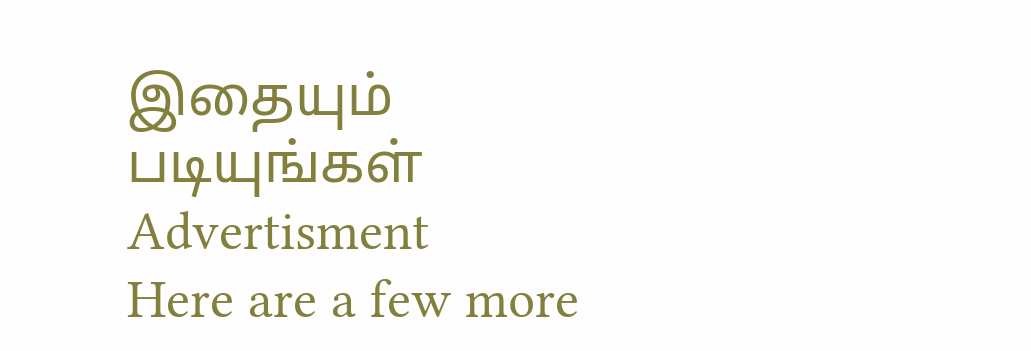இதையும் படியுங்கள்
Advertisment
Here are a few more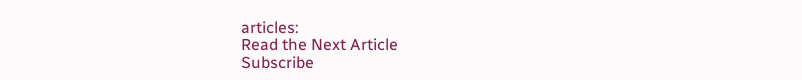articles:
Read the Next Article
Subscribe